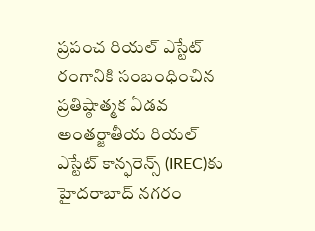ప్రపంచ రియల్ ఎస్టేట్ రంగానికి సంబంధించిన ప్రతిష్ఠాత్మక ఏడవ అంతర్జాతీయ రియల్ ఎస్టేట్ కాన్ఫరెన్స్ (IREC)కు హైదరాబాద్ నగరం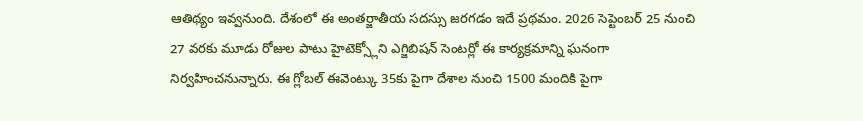ఆతిథ్యం ఇవ్వనుంది. దేశంలో ఈ అంతర్జాతీయ సదస్సు జరగడం ఇదే ప్రథమం. 2026 సెప్టెంబర్ 25 నుంచి 27 వరకు మూడు రోజుల పాటు హైటెక్స్లోని ఎగ్జిబిషన్ సెంటర్లో ఈ కార్యక్రమాన్ని ఘనంగా నిర్వహించనున్నారు. ఈ గ్లోబల్ ఈవెంట్కు 35కు పైగా దేశాల నుంచి 1500 మందికి పైగా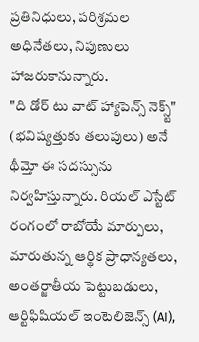ప్రతినిధులు, పరిశ్రమల అధినేతలు, నిపుణులు హాజరుకానున్నారు.
"ది డోర్ టు వాట్ హ్యాపెన్స్ నెక్స్ట్" (భవిష్యత్తుకు తలుపులు) అనే థీమ్తో ఈ సదస్సును నిర్వహిస్తున్నారు. రియల్ ఎస్టేట్ రంగంలో రాబోయే మార్పులు, మారుతున్న ఆర్థిక ప్రాధాన్యతలు, అంతర్జాతీయ పెట్టుబడులు, ఆర్టిఫిషియల్ ఇంటెలిజెన్స్ (AI),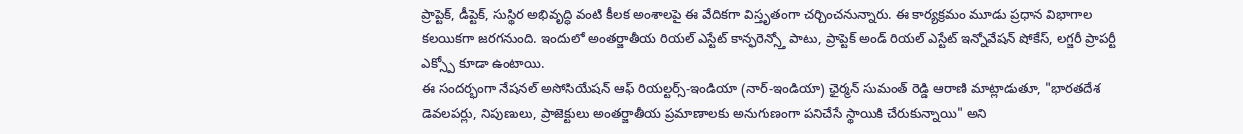ప్రాప్టెక్, డీప్టెక్, సుస్థిర అభివృద్ధి వంటి కీలక అంశాలపై ఈ వేదికగా విస్తృతంగా చర్చించనున్నారు. ఈ కార్యక్రమం మూడు ప్రధాన విభాగాల కలయికగా జరగనుంది. ఇందులో అంతర్జాతీయ రియల్ ఎస్టేట్ కాన్ఫరెన్స్తో పాటు, ప్రాప్టెక్ అండ్ రియల్ ఎస్టేట్ ఇన్నోవేషన్ షోకేస్, లగ్జరీ ప్రాపర్టీ ఎక్స్పో కూడా ఉంటాయి.
ఈ సందర్భంగా నేషనల్ అసోసియేషన్ ఆఫ్ రియల్టర్స్-ఇండియా (నార్-ఇండియా) ఛైర్మన్ సుమంత్ రెడ్డి ఆరాణి మాట్లాడుతూ, "భారతదేశ డెవలపర్లు, నిపుణులు, ప్రాజెక్టులు అంతర్జాతీయ ప్రమాణాలకు అనుగుణంగా పనిచేసే స్థాయికి చేరుకున్నాయి" అని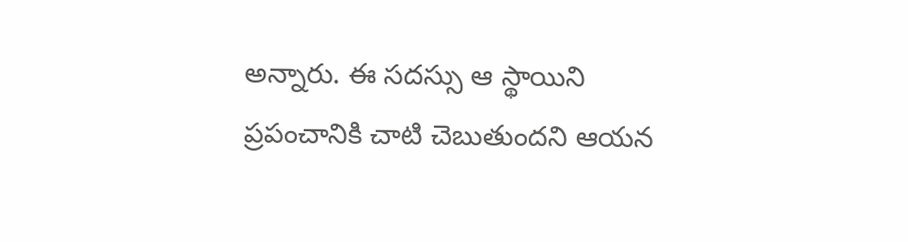అన్నారు. ఈ సదస్సు ఆ స్థాయిని ప్రపంచానికి చాటి చెబుతుందని ఆయన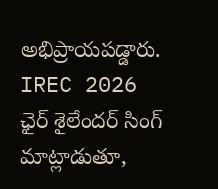అభిప్రాయపడ్డారు.
IREC 2026 ఛైర్ శైలేందర్ సింగ్ మాట్లాడుతూ,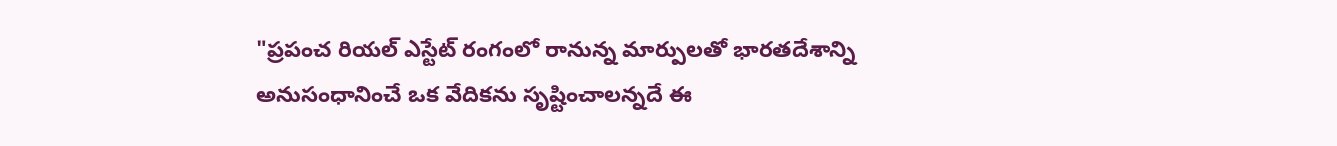"ప్రపంచ రియల్ ఎస్టేట్ రంగంలో రానున్న మార్పులతో భారతదేశాన్ని అనుసంధానించే ఒక వేదికను సృష్టించాలన్నదే ఈ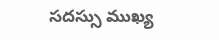సదస్సు ముఖ్య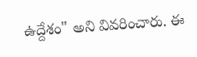ఉద్దేశం" అని వివరించారు. ఈ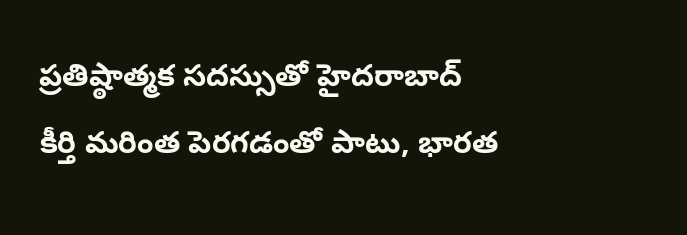ప్రతిష్ఠాత్మక సదస్సుతో హైదరాబాద్ కీర్తి మరింత పెరగడంతో పాటు, భారత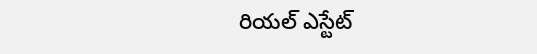రియల్ ఎస్టేట్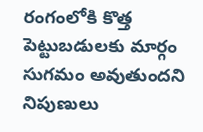రంగంలోకి కొత్త పెట్టుబడులకు మార్గం సుగమం అవుతుందని నిపుణులు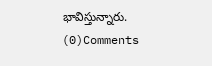భావిస్తున్నారు.
(0)Comments